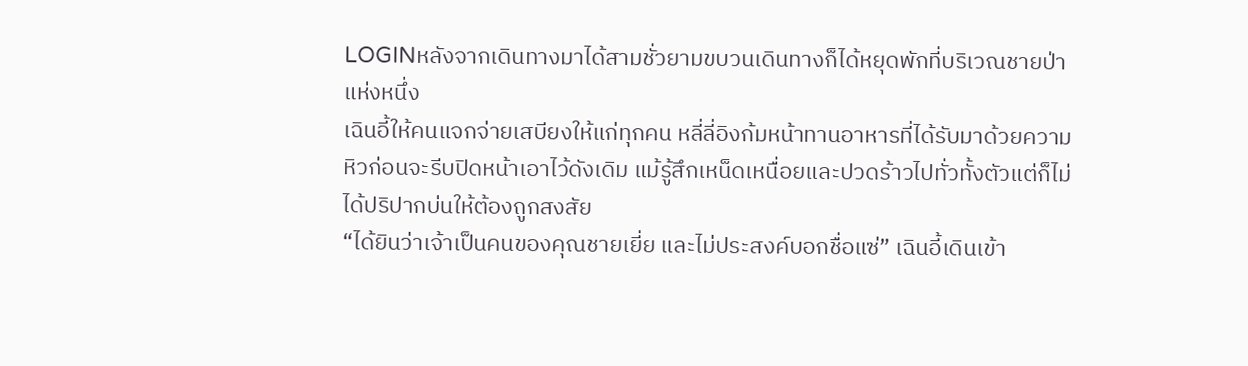LOGINหลังจากเดินทางมาได้สามชั่วยามขบวนเดินทางก็ได้หยุดพักที่บริเวณชายป่าแห่งหนึ่ง
เฉินอี้ให้คนแจกจ่ายเสบียงให้แก่ทุกคน หลี่ลี่อิงก้มหน้าทานอาหารที่ได้รับมาด้วยความหิวก่อนจะรีบปิดหน้าเอาไว้ดังเดิม แม้รู้สึกเหน็ดเหนื่อยและปวดร้าวไปทั่วทั้งตัวแต่ก็ไม่ได้ปริปากบ่นให้ต้องถูกสงสัย
“ได้ยินว่าเจ้าเป็นคนของคุณชายเยี่ย และไม่ประสงค์บอกชื่อแซ่” เฉินอี้เดินเข้า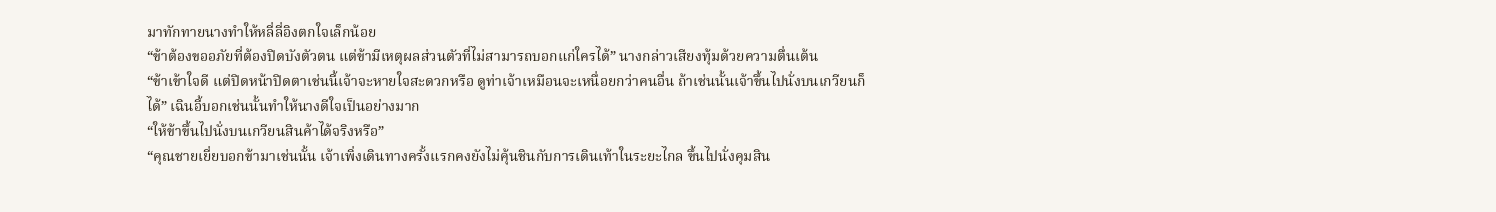มาทักทายนางทำให้หลี่ลี่อิงตกใจเล็กน้อย
“ข้าต้องขออภัยที่ต้องปิดบังตัวตน แต่ข้ามีเหตุผลส่วนตัวที่ไม่สามารถบอกแก่ใครได้” นางกล่าวเสียงทุ้มด้วยความตื่นเต้น
“ข้าเข้าใจดี แต่ปิดหน้าปิดตาเช่นนี้เจ้าจะหายใจสะดวกหรือ ดูท่าเจ้าเหมือนจะเหนื่อยกว่าคนอื่น ถ้าเช่นนั้นเจ้าขึ้นไปนั่งบนเกวียนก็ได้” เฉินอี้บอกเช่นนั้นทำให้นางดีใจเป็นอย่างมาก
“ให้ข้าขึ้นไปนั่งบนเกวียนสินค้าได้จริงหรือ”
“คุณชายเยี่ยบอกข้ามาเช่นนั้น เจ้าเพิ่งเดินทางครั้งแรกคงยังไม่คุ้นชินกับการเดินเท้าในระยะไกล ขึ้นไปนั่งคุมสิน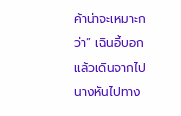ค้าน่าจะเหมาะกว่า” เฉินอี้บอกแล้วเดินจากไป
นางหันไปทาง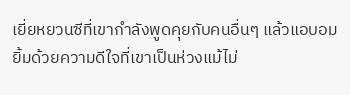เยี่ยหยวนซีที่เขากำลังพูดคุยกับคนอื่นๆ แล้วแอบอมยิ้มด้วยความดีใจที่เขาเป็นห่วงแม้ไม่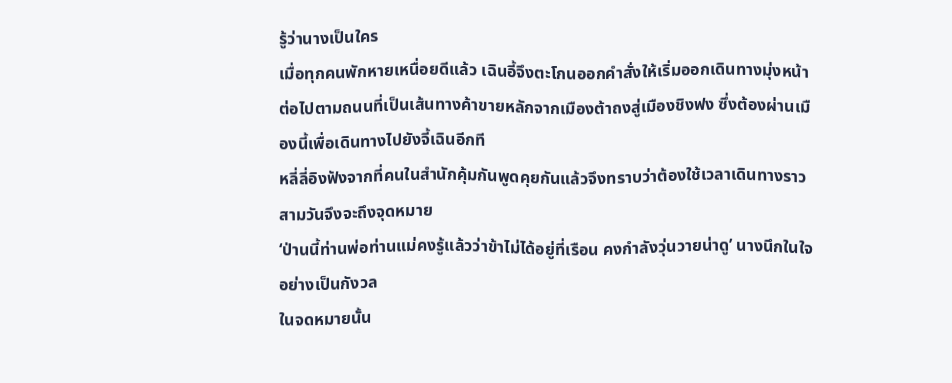รู้ว่านางเป็นใคร
เมื่อทุกคนพักหายเหนื่อยดีแล้ว เฉินอี้จึงตะโกนออกคำสั่งให้เริ่มออกเดินทางมุ่งหน้าต่อไปตามถนนที่เป็นเส้นทางค้าขายหลักจากเมืองต้าถงสู่เมืองชิงฟง ซึ่งต้องผ่านเมืองนี้เพื่อเดินทางไปยังจี้เฉินอีกที
หลี่ลี่อิงฟังจากที่คนในสำนักคุ้มกันพูดคุยกันแล้วจึงทราบว่าต้องใช้เวลาเดินทางราวสามวันจึงจะถึงจุดหมาย
‘ป่านนี้ท่านพ่อท่านแม่คงรู้แล้วว่าข้าไม่ได้อยู่ที่เรือน คงกำลังวุ่นวายน่าดู’ นางนึกในใจอย่างเป็นกังวล
ในจดหมายนั้น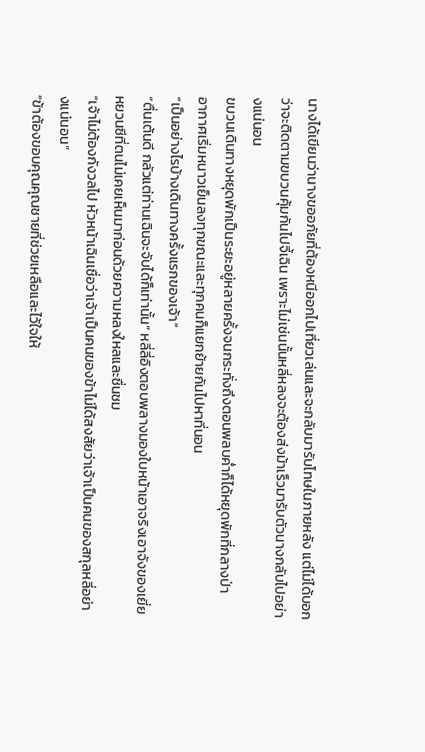นางได้เขียนว่านางขออภัยที่ต้องหนีออกไปเที่ยวเล่นและจะกลับมารับโทษในภายหลัง แต่ไม่ได้บอกว่าจะติดตามขบวนคุ้มกันไปจี้เฉิน เพราะไม่เช่นนั้นหลี่หลงจะต้องส่งม้าเร็วมารับตัวนางกลับไปอย่างแน่นอน
ขบวนเดินทางหยุดพักเป็นระยะอยู่หลายครั้งจนกระทั่งถึงตอนพลบค่ำก็ได้หยุดพักที่กลางป่า
อากาศเริ่มหนาวเย็นลงทุกขณะและทุกคนก็แยกย้ายกันไปหาที่นอน
“เป็นอย่างไรบ้างเดินทางครั้งแรกของเจ้า”
“ตื่นเต้นดี กลัวแต่ท่านเฉินจะจับได้ก็เท่านั้น” หลี่ลี่อิงตอบพลางมองใบหน้าเอาจริงเอาจังของเยี่ยหยวนซีที่ตนไม่เคยเห็นมาก่อนด้วยความหลงใหลและชื่นชม
“เจ้าไม่ต้องกังวลไป หัวหน้าเฉินเชื่อว่าเจ้าเป็นคนของข้าไม่ได้สงสัยว่าเจ้าเป็นคนของสกุลหลี่อย่างแน่นอน”
“ข้าต้องขอบคุณคุณชายที่ช่วยเหลือและไว้ใจให้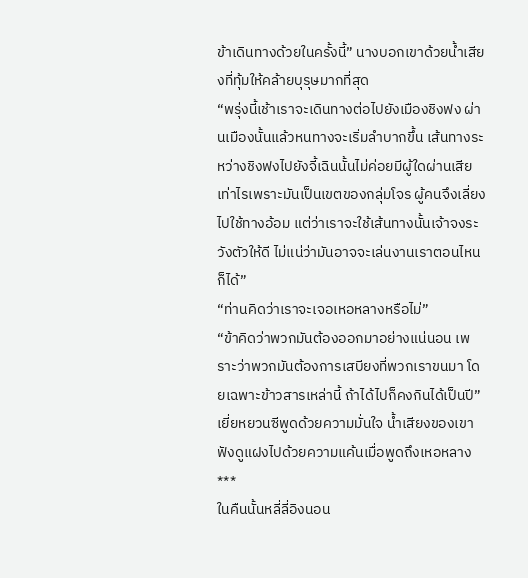ข้าเดินทางด้วยในครั้งนี้” นางบอกเขาด้วยน้ำเสียงที่ทุ้มให้คล้ายบุรุษมากที่สุด
“พรุ่งนี้เช้าเราจะเดินทางต่อไปยังเมืองชิงฟง ผ่านเมืองนั้นแล้วหนทางจะเริ่มลำบากขึ้น เส้นทางระหว่างชิงฟงไปยังจี้เฉินนั้นไม่ค่อยมีผู้ใดผ่านเสียเท่าไรเพราะมันเป็นเขตของกลุ่มโจร ผู้คนจึงเลี่ยงไปใช้ทางอ้อม แต่ว่าเราจะใช้เส้นทางนั้นเจ้าจงระวังตัวให้ดี ไม่แน่ว่ามันอาจจะเล่นงานเราตอนไหนก็ได้”
“ท่านคิดว่าเราจะเจอเหอหลางหรือไม่”
“ข้าคิดว่าพวกมันต้องออกมาอย่างแน่นอน เพราะว่าพวกมันต้องการเสบียงที่พวกเราขนมา โดยเฉพาะข้าวสารเหล่านี้ ถ้าได้ไปก็คงกินได้เป็นปี” เยี่ยหยวนซีพูดด้วยความมั่นใจ น้ำเสียงของเขาฟังดูแฝงไปด้วยความแค้นเมื่อพูดถึงเหอหลาง
***
ในคืนนั้นหลี่ลี่อิงนอน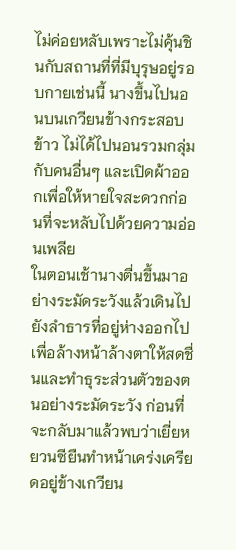ไม่ค่อยหลับเพราะไม่คุ้นชินกับสถานที่ที่มีบุรุษอยู่รอบกายเช่นนี้ นางขึ้นไปนอนบนเกวียนข้างกระสอบข้าว ไม่ได้ไปนอนรวมกลุ่มกับคนอื่นๆ และเปิดผ้าออกเพื่อให้หายใจสะดวกก่อนที่จะหลับไปด้วยความอ่อนเพลีย
ในตอนเช้านางตื่นขึ้นมาอย่างระมัดระวังแล้วเดินไปยังลำธารที่อยู่ห่างออกไปเพื่อล้างหน้าล้างตาให้สดชื่นและทำธุระส่วนตัวของตนอย่างระมัดระวัง ก่อนที่จะกลับมาแล้วพบว่าเยี่ยหยวนซียืนทำหน้าเคร่งเครียดอยู่ข้างเกวียน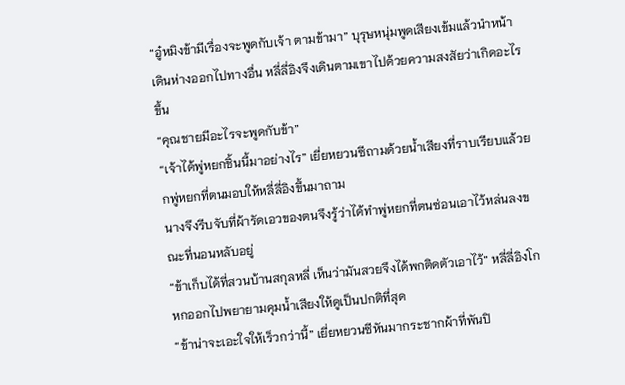“อู๋หมิงข้ามีเรื่องจะพูดกับเจ้า ตามข้ามา” บุรุษหนุ่มพูดเสียงเข้มแล้วนำหน้าเดินห่างออกไปทางอื่น หลี่ลี่อิงจึงเดินตามเขาไปด้วยความสงสัยว่าเกิดอะไรขึ้น
“คุณชายมีอะไรจะพูดกับข้า”
“เจ้าได้พู่หยกชิ้นนี้มาอย่างไร” เยี่ยหยวนซีถามด้วยน้ำเสียงที่ราบเรียบแล้วยกพู่หยกที่ตนมอบให้หลี่ลี่อิงขึ้นมาถาม
นางจึงรีบจับที่ผ้ารัดเอวของตนจึงรู้ว่าได้ทำพู่หยกที่ตนซ่อนเอาไว้หล่นลงขณะที่นอนหลับอยู่
“ข้าเก็บได้ที่สวนบ้านสกุลหลี่ เห็นว่ามันสวยจึงได้พกติดตัวเอาไว้” หลี่ลี่อิงโกหกออกไปพยายามคุมน้ำเสียงให้ดูเป็นปกติที่สุด
“ข้าน่าจะเอะใจให้เร็วกว่านี้” เยี่ยหยวนซีหันมากระชากผ้าที่พันปิ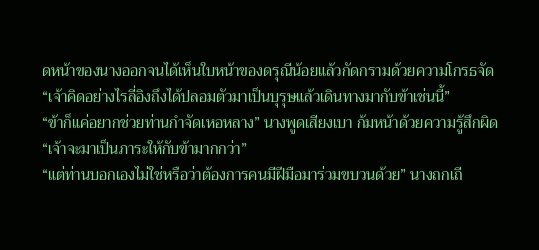ดหน้าของนางออกจนได้เห็นใบหน้าของดรุณีน้อยแล้วกัดกรามด้วยความโกรธจัด
“เจ้าคิดอย่างไรลี่อิงถึงได้ปลอมตัวมาเป็นบุรุษแล้วเดินทางมากับข้าเช่นนี้”
“ข้าก็แค่อยากช่วยท่านกำจัดเหอหลาง” นางพูดเสียงเบา ก้มหน้าด้วยความรู้สึกผิด
“เจ้าจะมาเป็นภาระให้กับข้ามากกว่า”
“แต่ท่านบอกเองไม่ใช่หรือว่าต้องการคนมีฝีมือมาร่วมขบวนด้วย” นางถกเถี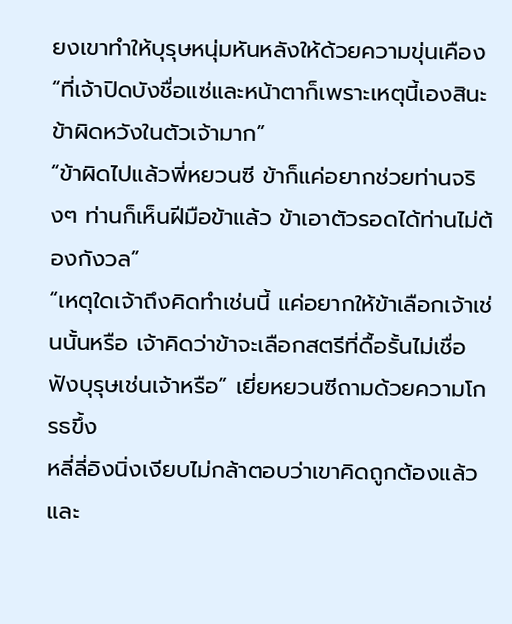ยงเขาทำให้บุรุษหนุ่มหันหลังให้ด้วยความขุ่นเคือง
“ที่เจ้าปิดบังชื่อแซ่และหน้าตาก็เพราะเหตุนี้เองสินะ ข้าผิดหวังในตัวเจ้ามาก”
“ข้าผิดไปแล้วพี่หยวนซี ข้าก็แค่อยากช่วยท่านจริงๆ ท่านก็เห็นฝีมือข้าแล้ว ข้าเอาตัวรอดได้ท่านไม่ต้องกังวล”
“เหตุใดเจ้าถึงคิดทำเช่นนี้ แค่อยากให้ข้าเลือกเจ้าเช่นนั้นหรือ เจ้าคิดว่าข้าจะเลือกสตรีที่ดื้อรั้นไม่เชื่อฟังบุรุษเช่นเจ้าหรือ” เยี่ยหยวนซีถามด้วยความโกรธขึ้ง
หลี่ลี่อิงนิ่งเงียบไม่กล้าตอบว่าเขาคิดถูกต้องแล้ว และ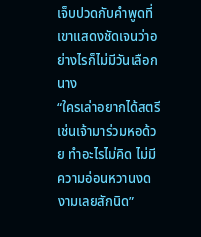เจ็บปวดกับคำพูดที่เขาแสดงชัดเจนว่าอย่างไรก็ไม่มีวันเลือกนาง
“ใครเล่าอยากได้สตรีเช่นเจ้ามาร่วมหอด้วย ทำอะไรไม่คิด ไม่มีความอ่อนหวานงดงามเลยสักนิด”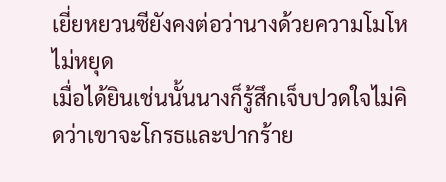เยี่ยหยวนซียังคงต่อว่านางด้วยความโมโหไม่หยุด
เมื่อได้ยินเช่นนั้นนางก็รู้สึกเจ็บปวดใจไม่คิดว่าเขาจะโกรธและปากร้าย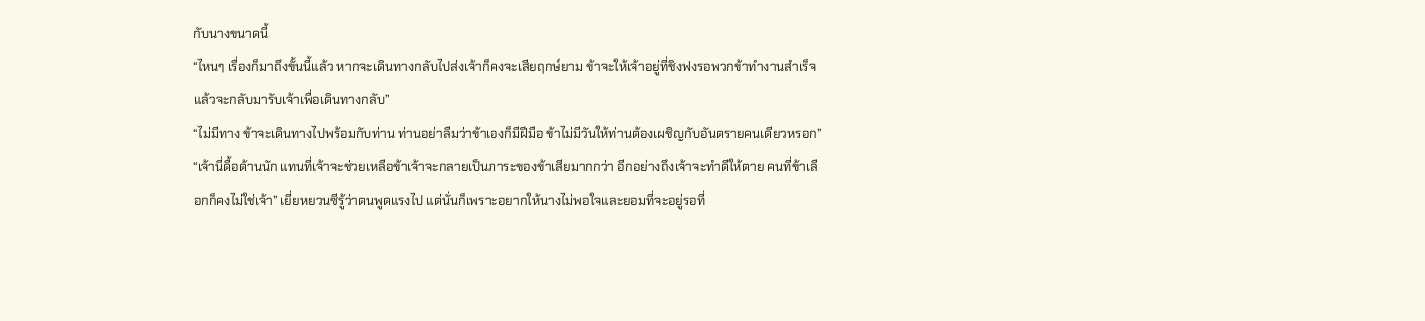กับนางขนาดนี้
“ไหนๆ เรื่องก็มาถึงขั้นนี้แล้ว หากจะเดินทางกลับไปส่งเจ้าก็คงจะเสียฤกษ์ยาม ข้าจะให้เจ้าอยู่ที่ชิงฟงรอพวกข้าทำงานสำเร็จแล้วจะกลับมารับเจ้าเพื่อเดินทางกลับ”
“ไม่มีทาง ข้าจะเดินทางไปพร้อมกับท่าน ท่านอย่าลืมว่าข้าเองก็มีฝีมือ ข้าไม่มีวันให้ท่านต้องเผชิญกับอันตรายคนเดียวหรอก”
“เจ้านี่ดื้อด้านนัก แทนที่เจ้าจะช่วยเหลือข้าเจ้าจะกลายเป็นภาระของข้าเสียมากกว่า อีกอย่างถึงเจ้าจะทำดีให้ตาย คนที่ข้าเลือกก็คงไม่ใช่เจ้า” เยี่ยหยวนซีรู้ว่าตนพูดแรงไป แต่นั่นก็เพราะอยากให้นางไม่พอใจและยอมที่จะอยู่รอที่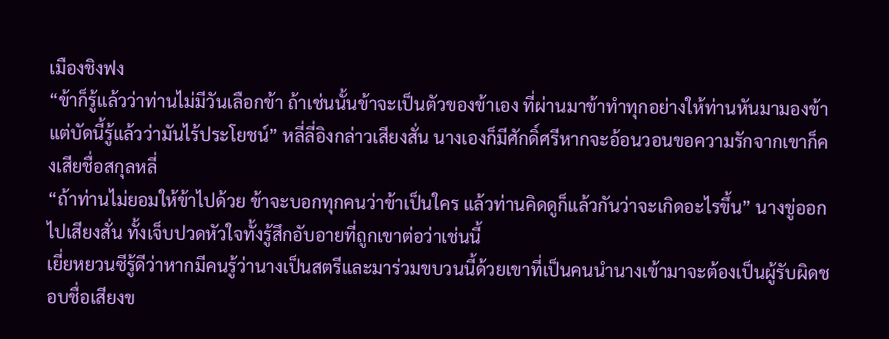เมืองชิงฟง
“ข้าก็รู้แล้วว่าท่านไม่มีวันเลือกข้า ถ้าเช่นนั้นข้าจะเป็นตัวของข้าเอง ที่ผ่านมาข้าทำทุกอย่างให้ท่านหันมามองข้า แต่บัดนี้รู้แล้วว่ามันไร้ประโยชน์” หลี่ลี่อิงกล่าวเสียงสั่น นางเองก็มีศักดิ์ศรีหากจะอ้อนวอนขอความรักจากเขาก็คงเสียชื่อสกุลหลี่
“ถ้าท่านไม่ยอมให้ข้าไปด้วย ข้าจะบอกทุกคนว่าข้าเป็นใคร แล้วท่านคิดดูก็แล้วกันว่าจะเกิดอะไรขึ้น” นางขู่ออกไปเสียงสั่น ทั้งเจ็บปวดหัวใจทั้งรู้สึกอับอายที่ถูกเขาต่อว่าเช่นนี้
เยี่ยหยวนซีรู้ดีว่าหากมีคนรู้ว่านางเป็นสตรีและมาร่วมขบวนนี้ด้วยเขาที่เป็นคนนำนางเข้ามาจะต้องเป็นผู้รับผิดชอบชื่อเสียงข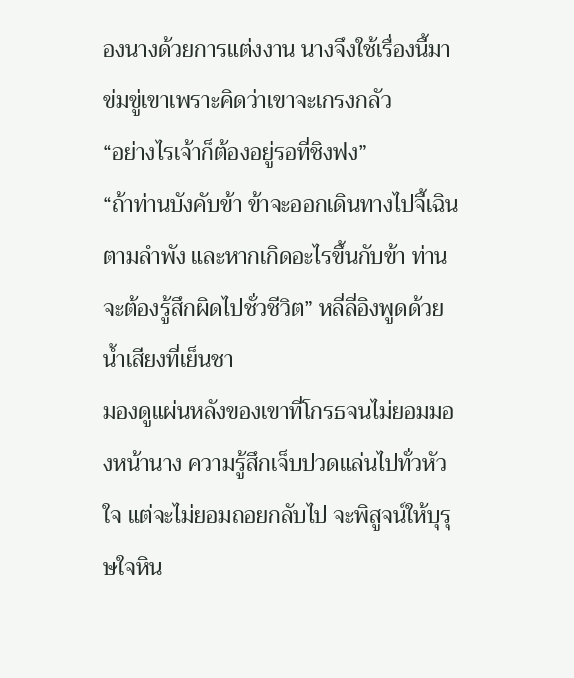องนางด้วยการแต่งงาน นางจึงใช้เรื่องนี้มาข่มขู่เขาเพราะคิดว่าเขาจะเกรงกลัว
“อย่างไรเจ้าก็ต้องอยู่รอที่ชิงฟง”
“ถ้าท่านบังคับข้า ข้าจะออกเดินทางไปจี้เฉินตามลำพัง และหากเกิดอะไรขึ้นกับข้า ท่านจะต้องรู้สึกผิดไปชั่วชีวิต” หลี่ลี่อิงพูดด้วยน้ำเสียงที่เย็นชา
มองดูแผ่นหลังของเขาที่โกรธจนไม่ยอมมองหน้านาง ความรู้สึกเจ็บปวดแล่นไปทั่วหัวใจ แต่จะไม่ยอมถอยกลับไป จะพิสูจน์ให้บุรุษใจหิน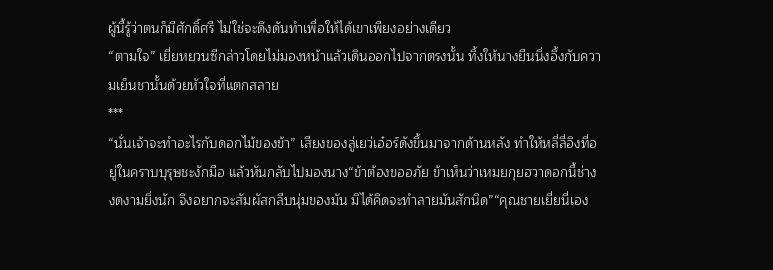ผู้นี้รู้ว่าตนก็มีศักดิ์ศรี ไม่ใช่จะดึงดันทำเพื่อให้ได้เขาเพียงอย่างเดียว
“ตามใจ” เยี่ยหยวนซีกล่าวโดยไม่มองหน้าแล้วเดินออกไปจากตรงนั้น ทิ้งให้นางยืนนิ่งอึ้งกับความเย็นชานั้นด้วยหัวใจที่แตกสลาย
***
“นั่นเจ้าจะทำอะไรกับดอกไม้ของข้า” เสียงของลู่เยว่เอ๋อร์ดังขึ้นมาจากด้านหลัง ทำให้หลี่ลี่อิงที่อยู่ในคราบบุรุษชะงักมือ แล้วหันกลับไปมองนาง“ข้าต้องขออภัย ข้าเห็นว่าเหมยกุยฮวาดอกนี้ช่างงดงามยิ่งนัก จึงอยากจะสัมผัสกลีบนุ่มของมัน มิได้คิดจะทำลายมันสักนิด”“คุณชายเยี่ยนี่เอง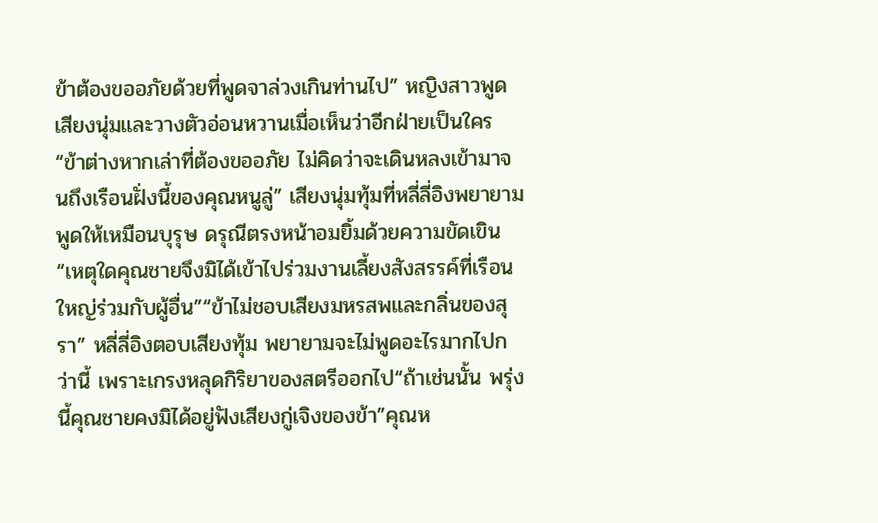ข้าต้องขออภัยด้วยที่พูดจาล่วงเกินท่านไป” หญิงสาวพูดเสียงนุ่มและวางตัวอ่อนหวานเมื่อเห็นว่าอีกฝ่ายเป็นใคร“ข้าต่างหากเล่าที่ต้องขออภัย ไม่คิดว่าจะเดินหลงเข้ามาจนถึงเรือนฝั่งนี้ของคุณหนูลู่” เสียงนุ่มทุ้มที่หลี่ลี่อิงพยายามพูดให้เหมือนบุรุษ ดรุณีตรงหน้าอมยิ้มด้วยความขัดเขิน“เหตุใดคุณชายจึงมิได้เข้าไปร่วมงานเลี้ยงสังสรรค์ที่เรือนใหญ่ร่วมกับผู้อื่น”“ข้าไม่ชอบเสียงมหรสพและกลิ่นของสุรา” หลี่ลี่อิงตอบเสียงทุ้ม พยายามจะไม่พูดอะไรมากไปกว่านี้ เพราะเกรงหลุดกิริยาของสตรีออกไป“ถ้าเช่นนั้น พรุ่งนี้คุณชายคงมิได้อยู่ฟังเสียงกู่เจิงของข้า”คุณห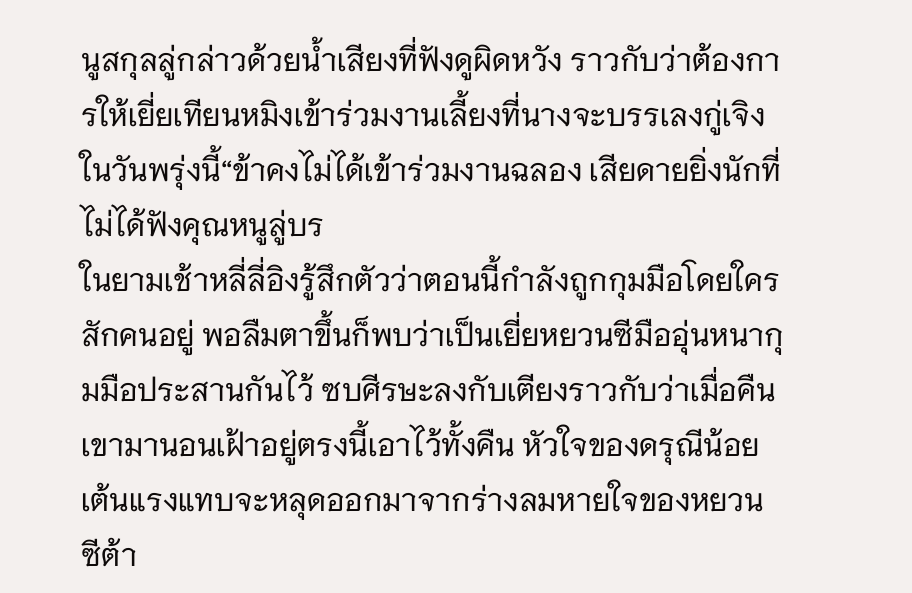นูสกุลลู่กล่าวด้วยน้ำเสียงที่ฟังดูผิดหวัง ราวกับว่าต้องการให้เยี่ยเทียนหมิงเข้าร่วมงานเลี้ยงที่นางจะบรรเลงกู่เจิงในวันพรุ่งนี้“ข้าคงไม่ได้เข้าร่วมงานฉลอง เสียดายยิ่งนักที่ไม่ได้ฟังคุณหนูลู่บร
ในยามเช้าหลี่ลี่อิงรู้สึกตัวว่าตอนนี้กำลังถูกกุมมือโดยใครสักคนอยู่ พอลืมตาขึ้นก็พบว่าเป็นเยี่ยหยวนซีมืออุ่นหนากุมมือประสานกันไว้ ซบศีรษะลงกับเตียงราวกับว่าเมื่อคืนเขามานอนเฝ้าอยู่ตรงนี้เอาไว้ทั้งคืน หัวใจของดรุณีน้อยเต้นแรงแทบจะหลุดออกมาจากร่างลมหายใจของหยวนซีต้า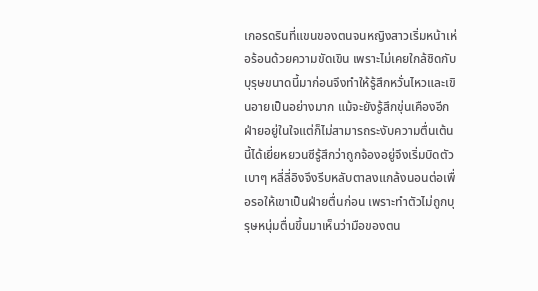เกอรดรินที่แขนของตนจนหญิงสาวเริ่มหน้าเห่อร้อนด้วยความขัดเขิน เพราะไม่เคยใกล้ชิดกับบุรุษขนาดนี้มาก่อนจึงทำให้รู้สึกหวั่นไหวและเขินอายเป็นอย่างมาก แม้จะยังรู้สึกขุ่นเคืองอีกฝ่ายอยู่ในใจแต่ก็ไม่สามารถระงับความตื่นเต้นนี้ได้เยี่ยหยวนซีรู้สึกว่าถูกจ้องอยู่จึงเริ่มบิดตัวเบาๆ หลี่ลี่อิงจึงรีบหลับตาลงแกล้งนอนต่อเพื่อรอให้เขาเป็นฝ่ายตื่นก่อน เพราะทำตัวไม่ถูกบุรุษหนุ่มตื่นขึ้นมาเห็นว่ามือของตน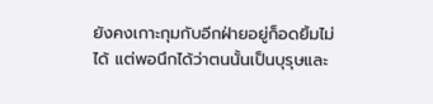ยังคงเกาะกุมกับอีกฝ่ายอยู่ก็อดยิ้มไม่ได้ แต่พอนึกได้ว่าตนนั้นเป็นบุรุษและ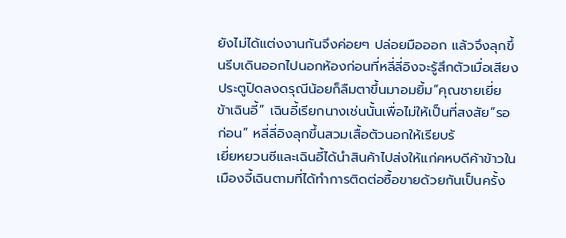ยังไม่ได้แต่งงานกันจึงค่อยๆ ปล่อยมือออก แล้วจึงลุกขึ้นรีบเดินออกไปนอกห้องก่อนที่หลี่ลี่อิงจะรู้สึกตัวเมื่อเสียงประตูปิดลงดรุณีน้อยก็ลืมตาขึ้นมาอมยิ้ม“คุณชายเยี่ย ข้าเฉินอี้” เฉินอี้เรียกนางเช่นนั้นเพื่อไม่ให้เป็นที่สงสัย“รอก่อน” หลี่ลี่อิงลุกขึ้นสวมเสื้อตัวนอกให้เรียบร้
เยี่ยหยวนซีและเฉินอี้ได้นำสินค้าไปส่งให้แก่คหบดีค้าข้าวในเมืองจี้เฉินตามที่ได้ทำการติดต่อซื้อขายด้วยกันเป็นครั้ง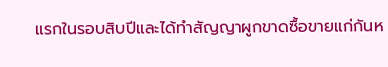แรกในรอบสิบปีและได้ทำสัญญาผูกขาดซื้อขายแก่กันห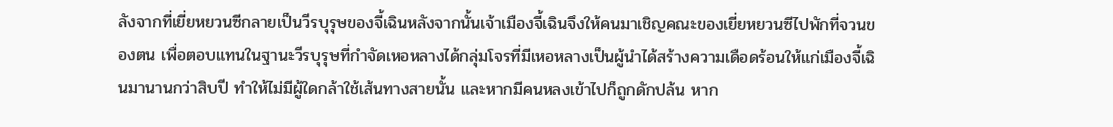ลังจากที่เยี่ยหยวนซีกลายเป็นวีรบุรุษของจี้เฉินหลังจากนั้นเจ้าเมืองจี้เฉินจึงให้คนมาเชิญคณะของเยี่ยหยวนซีไปพักที่จวนของตน เพื่อตอบแทนในฐานะวีรบุรุษที่กำจัดเหอหลางได้กลุ่มโจรที่มีเหอหลางเป็นผู้นำได้สร้างความเดือดร้อนให้แก่เมืองจี้เฉินมานานกว่าสิบปี ทำให้ไม่มีผู้ใดกล้าใช้เส้นทางสายนั้น และหากมีคนหลงเข้าไปก็ถูกดักปล้น หาก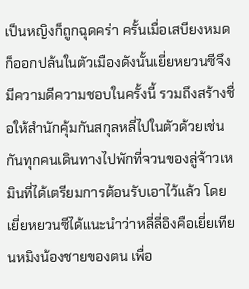เป็นหญิงก็ถูกฉุดคร่า ครั้นเมื่อเสบียงหมดก็ออกปล้นในตัวเมืองดังนั้นเยี่ยหยวนซีจึงมีความดีความชอบในครั้งนี้ รวมถึงสร้างชื่อให้สำนักคุ้มกันสกุลหลี่ไปในตัวด้วยเช่นกันทุกคนเดินทางไปพักที่จวนของลู่จ้าวเหมินที่ได้เตรียมการต้อนรับเอาไว้แล้ว โดยเยี่ยหยวนซีได้แนะนำว่าหลี่ลี่อิงคือเยี่ยเทียนหมิงน้องชายของตน เพื่อ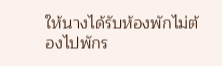ให้นางได้รับห้องพักไม่ต้องไปพักร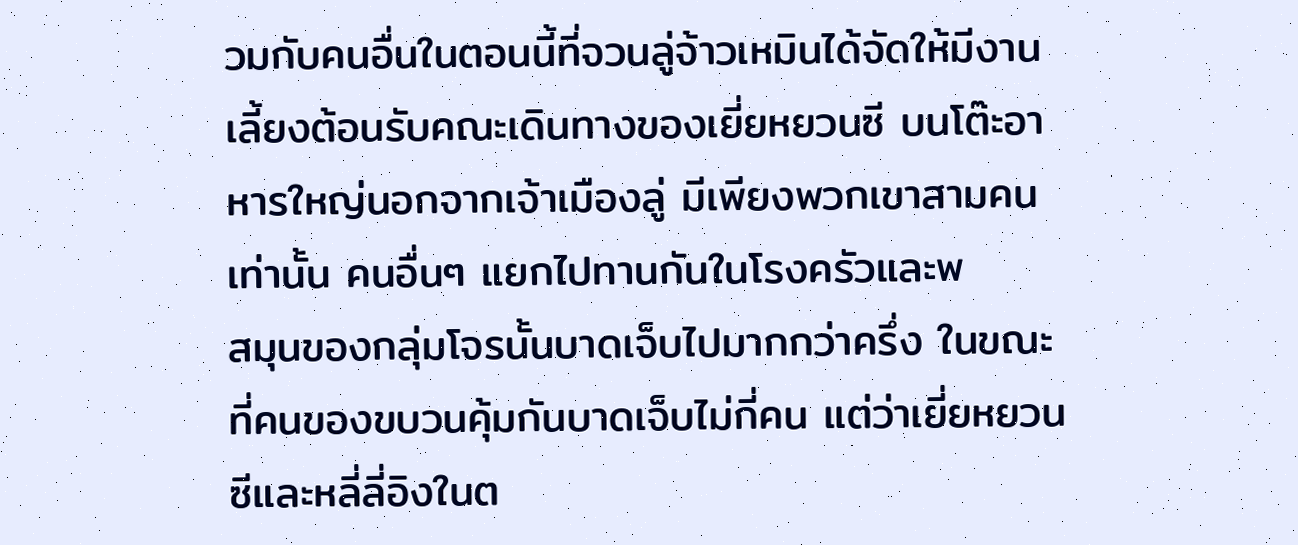วมกับคนอื่นในตอนนี้ที่จวนลู่จ้าวเหมินได้จัดให้มีงานเลี้ยงต้อนรับคณะเดินทางของเยี่ยหยวนซี บนโต๊ะอาหารใหญ่นอกจากเจ้าเมืองลู่ มีเพียงพวกเขาสามคนเท่านั้น คนอื่นๆ แยกไปทานกันในโรงครัวและพ
สมุนของกลุ่มโจรนั้นบาดเจ็บไปมากกว่าครึ่ง ในขณะที่คนของขบวนคุ้มกันบาดเจ็บไม่กี่คน แต่ว่าเยี่ยหยวนซีและหลี่ลี่อิงในต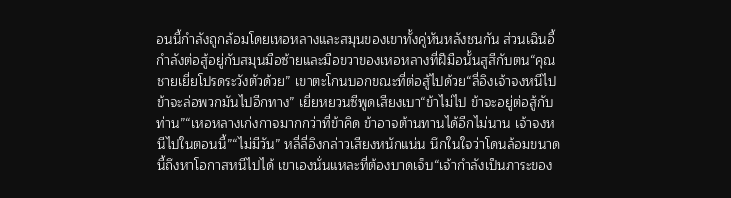อนนี้กำลังถูกล้อมโดยเหอหลางและสมุนของเขาทั้งคู่หันหลังชนกัน ส่วนเฉินอี้กำลังต่อสู้อยู่กับสมุนมือซ้ายและมือขวาของเหอหลางที่ฝีมือนั้นสูสีกับตน“คุณชายเยี่ยโปรดระวังตัวด้วย” เขาตะโกนบอกขณะที่ต่อสู้ไปด้วย“ลี่อิงเจ้าจงหนีไป ข้าจะล่อพวกมันไปอีกทาง” เยี่ยหยวนซีพูดเสียงเบา“ข้าไม่ไป ข้าจะอยู่ต่อสู้กับท่าน”“เหอหลางเก่งกาจมากกว่าที่ข้าคิด ข้าอาจต้านทานได้อีกไม่นาน เจ้าจงหนีไปในตอนนี้”“ไม่มีวัน” หลี่ลี่อิงกล่าวเสียงหนักแน่น นึกในใจว่าโดนล้อมขนาดนี้ถึงหาโอกาสหนีไปได้ เขาเองนั่นแหละที่ต้องบาดเจ็บ“เจ้ากำลังเป็นภาระของ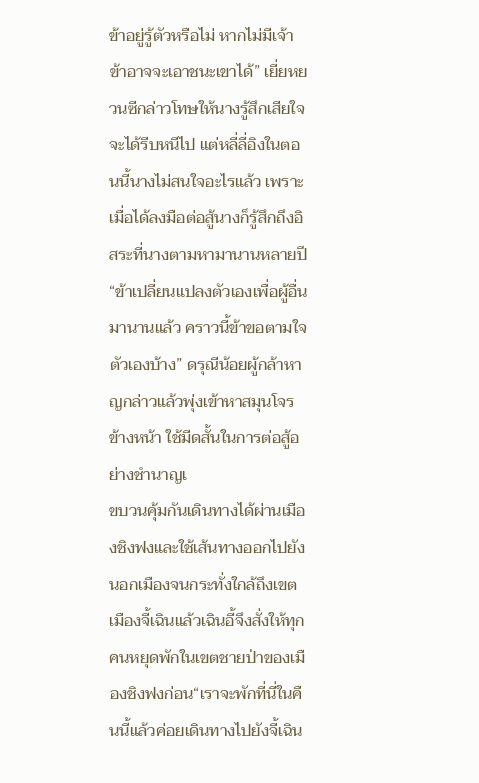ข้าอยู่รู้ตัวหรือไม่ หากไม่มีเจ้าข้าอาจจะเอาชนะเขาได้” เยี่ยหยวนซีกล่าวโทษให้นางรู้สึกเสียใจจะได้รีบหนีไป แต่หลี่ลี่อิงในตอนนี้นางไม่สนใจอะไรแล้ว เพราะเมื่อได้ลงมือต่อสู้นางก็รู้สึกถึงอิสระที่นางตามหามานานหลายปี“ข้าเปลี่ยนแปลงตัวเองเพื่อผู้อื่นมานานแล้ว คราวนี้ข้าขอตามใจตัวเองบ้าง” ดรุณีน้อยผู้กล้าหาญกล่าวแล้วพุ่งเข้าหาสมุนโจรข้างหน้า ใช้มีดสั้นในการต่อสู้อย่างชำนาญเ
ขบวนคุ้มกันเดินทางได้ผ่านเมืองชิงฟงและใช้เส้นทางออกไปยังนอกเมืองจนกระทั่งใกล้ถึงเขตเมืองจี้เฉินแล้วเฉินอี้จึงสั่งให้ทุกคนหยุดพักในเขตชายป่าของเมืองชิงฟงก่อน“เราจะพักที่นี่ในคืนนี้แล้วค่อยเดินทางไปยังจี้เฉิน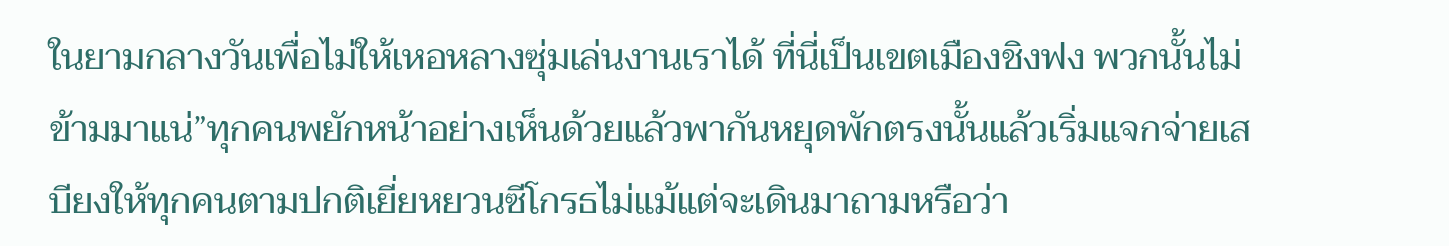ในยามกลางวันเพื่อไม่ให้เหอหลางซุ่มเล่นงานเราได้ ที่นี่เป็นเขตเมืองชิงฟง พวกนั้นไม่ข้ามมาแน่”ทุกคนพยักหน้าอย่างเห็นด้วยแล้วพากันหยุดพักตรงนั้นแล้วเริ่มแจกจ่ายเสบียงให้ทุกคนตามปกติเยี่ยหยวนซีโกรธไม่แม้แต่จะเดินมาถามหรือว่า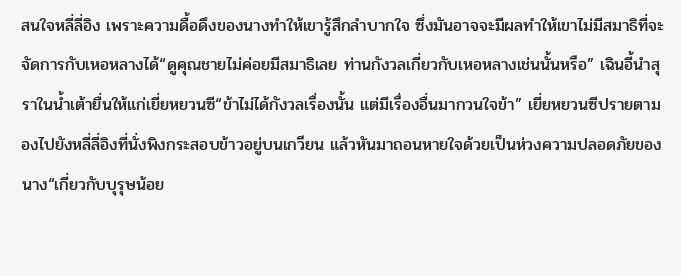สนใจหลี่ลี่อิง เพราะความดื้อดึงของนางทำให้เขารู้สึกลำบากใจ ซึ่งมันอาจจะมีผลทำให้เขาไม่มีสมาธิที่จะจัดการกับเหอหลางได้“ดูคุณชายไม่ค่อยมีสมาธิเลย ท่านกังวลเกี่ยวกับเหอหลางเช่นนั้นหรือ” เฉินอี้นำสุราในน้ำเต้ายื่นให้แก่เยี่ยหยวนซี“ข้าไม่ได้กังวลเรื่องนั้น แต่มีเรื่องอื่นมากวนใจข้า” เยี่ยหยวนซีปรายตามองไปยังหลี่ลี่อิงที่นั่งพิงกระสอบข้าวอยู่บนเกวียน แล้วหันมาถอนหายใจด้วยเป็นห่วงความปลอดภัยของนาง“เกี่ยวกับบุรุษน้อย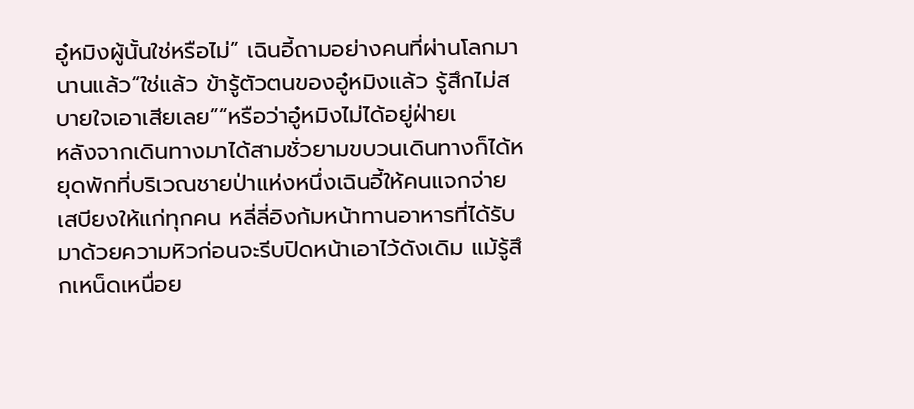อู๋หมิงผู้นั้นใช่หรือไม่” เฉินอี้ถามอย่างคนที่ผ่านโลกมานานแล้ว“ใช่แล้ว ข้ารู้ตัวตนของอู๋หมิงแล้ว รู้สึกไม่สบายใจเอาเสียเลย”“หรือว่าอู๋หมิงไม่ได้อยู่ฝ่ายเ
หลังจากเดินทางมาได้สามชั่วยามขบวนเดินทางก็ได้หยุดพักที่บริเวณชายป่าแห่งหนึ่งเฉินอี้ให้คนแจกจ่ายเสบียงให้แก่ทุกคน หลี่ลี่อิงก้มหน้าทานอาหารที่ได้รับมาด้วยความหิวก่อนจะรีบปิดหน้าเอาไว้ดังเดิม แม้รู้สึกเหน็ดเหนื่อย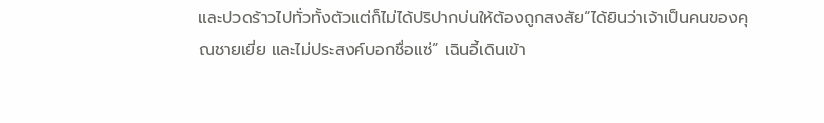และปวดร้าวไปทั่วทั้งตัวแต่ก็ไม่ได้ปริปากบ่นให้ต้องถูกสงสัย“ได้ยินว่าเจ้าเป็นคนของคุณชายเยี่ย และไม่ประสงค์บอกชื่อแซ่” เฉินอี้เดินเข้า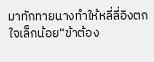มาทักทายนางทำให้หลี่ลี่อิงตกใจเล็กน้อย“ข้าต้อง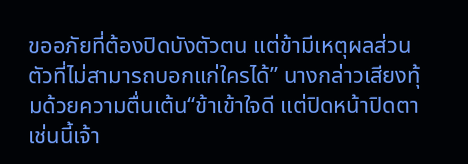ขออภัยที่ต้องปิดบังตัวตน แต่ข้ามีเหตุผลส่วนตัวที่ไม่สามารถบอกแก่ใครได้” นางกล่าวเสียงทุ้มด้วยความตื่นเต้น“ข้าเข้าใจดี แต่ปิดหน้าปิดตาเช่นนี้เจ้า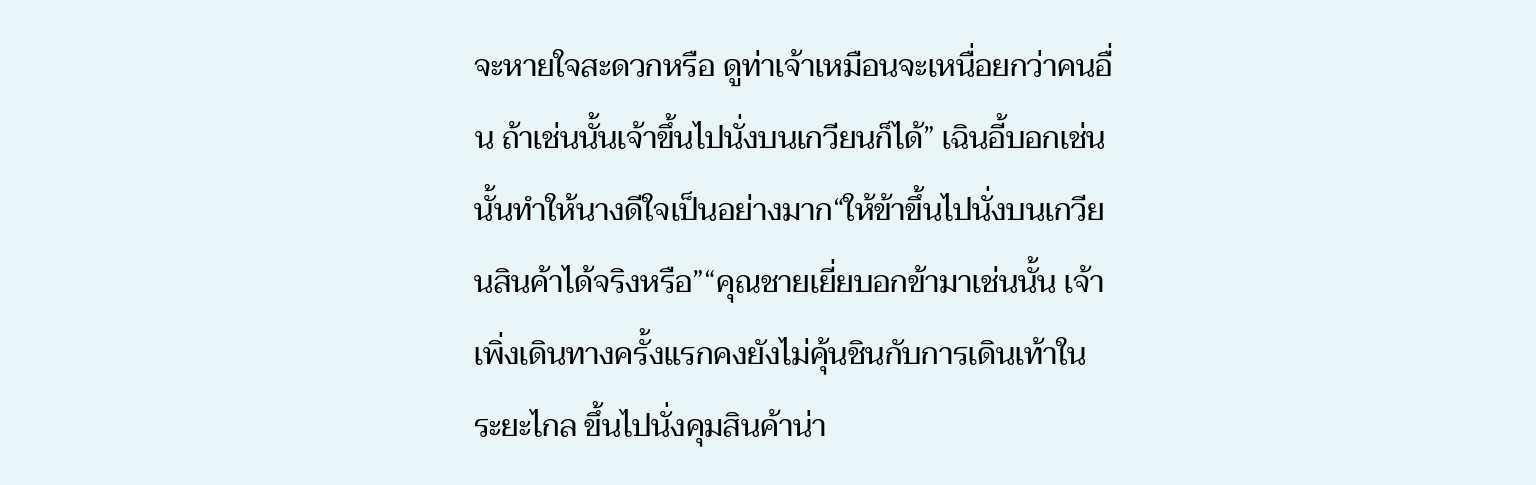จะหายใจสะดวกหรือ ดูท่าเจ้าเหมือนจะเหนื่อยกว่าคนอื่น ถ้าเช่นนั้นเจ้าขึ้นไปนั่งบนเกวียนก็ได้” เฉินอี้บอกเช่นนั้นทำให้นางดีใจเป็นอย่างมาก“ให้ข้าขึ้นไปนั่งบนเกวียนสินค้าได้จริงหรือ”“คุณชายเยี่ยบอกข้ามาเช่นนั้น เจ้าเพิ่งเดินทางครั้งแรกคงยังไม่คุ้นชินกับการเดินเท้าในระยะไกล ขึ้นไปนั่งคุมสินค้าน่า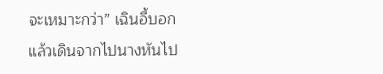จะเหมาะกว่า” เฉินอี้บอกแล้วเดินจากไปนางหันไป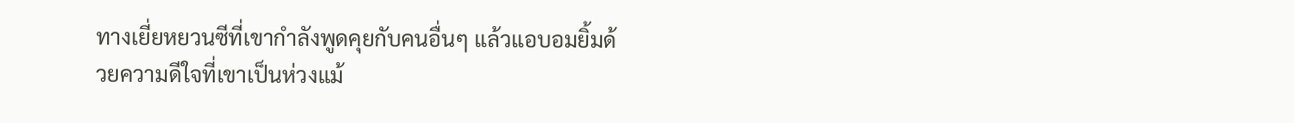ทางเยี่ยหยวนซีที่เขากำลังพูดคุยกับคนอื่นๆ แล้วแอบอมยิ้มด้วยความดีใจที่เขาเป็นห่วงแม้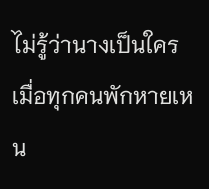ไม่รู้ว่านางเป็นใครเมื่อทุกคนพักหายเหน